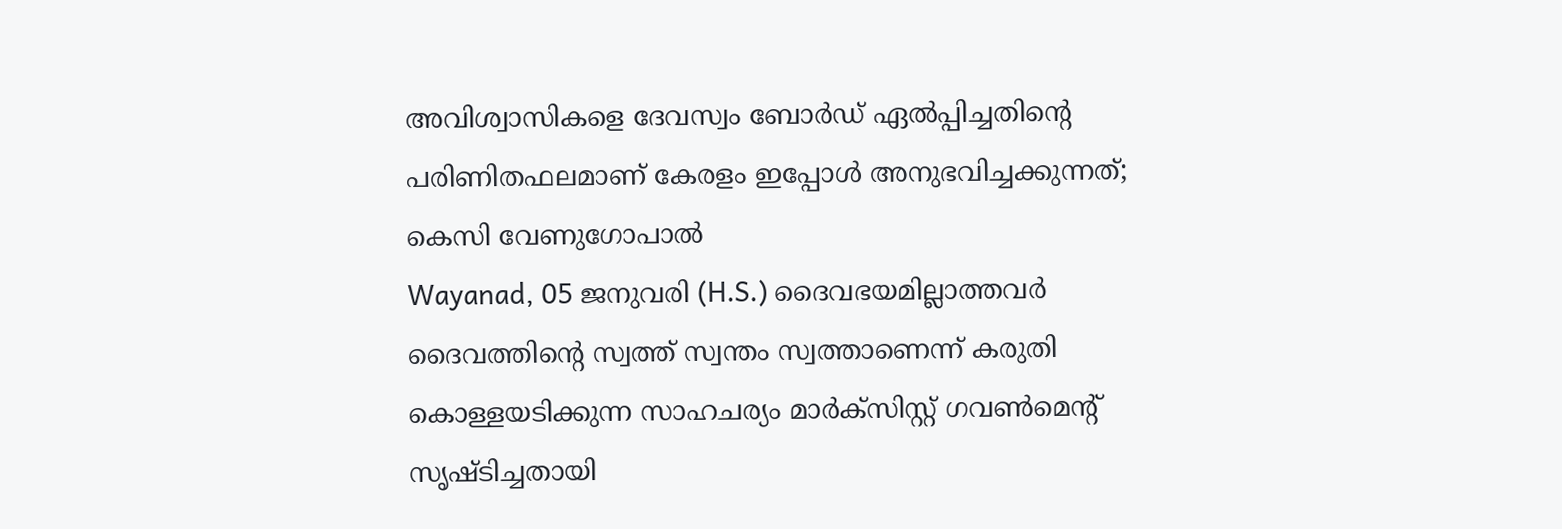അവിശ്വാസികളെ ദേവസ്വം ബോര്‍ഡ് ഏല്‍പ്പിച്ചതിന്റെ പരിണിതഫലമാണ് കേരളം ഇപ്പോള്‍ അനുഭവിച്ചക്കുന്നത്; കെസി വേണുഗോപാല്‍
Wayanad, 05 ജനുവരി (H.S.) ദൈവഭയമില്ലാത്തവര്‍ ദൈവത്തിന്റെ സ്വത്ത് സ്വന്തം സ്വത്താണെന്ന് കരുതി കൊള്ളയടിക്കുന്ന സാഹചര്യം മാര്‍ക്‌സിസ്റ്റ് ഗവണ്‍മെന്റ് സൃഷ്ടിച്ചതായി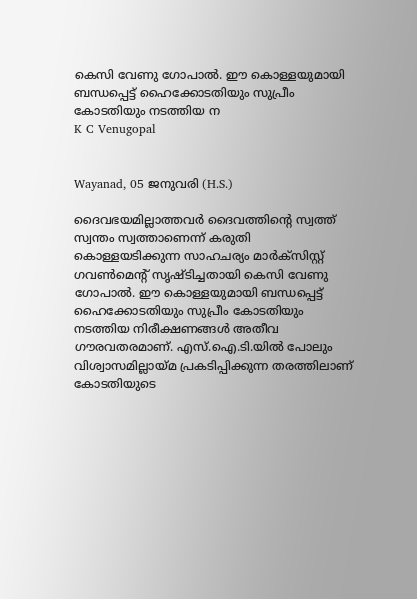കെസി വേണു ഗോപാല്‍. ഈ കൊള്ളയുമായി ബന്ധപ്പെട്ട് ഹൈക്കോടതിയും സുപ്രീം കോടതിയും നടത്തിയ ന
K C Venugopal


Wayanad, 05 ജനുവരി (H.S.)

ദൈവഭയമില്ലാത്തവര്‍ ദൈവത്തിന്റെ സ്വത്ത് സ്വന്തം സ്വത്താണെന്ന് കരുതി കൊള്ളയടിക്കുന്ന സാഹചര്യം മാര്‍ക്‌സിസ്റ്റ് ഗവണ്‍മെന്റ് സൃഷ്ടിച്ചതായി കെസി വേണു ഗോപാല്‍. ഈ കൊള്ളയുമായി ബന്ധപ്പെട്ട് ഹൈക്കോടതിയും സുപ്രീം കോടതിയും നടത്തിയ നിരീക്ഷണങ്ങള്‍ അതീവ ഗൗരവതരമാണ്. എസ്.ഐ.ടി.യില്‍ പോലും വിശ്വാസമില്ലായ്മ പ്രകടിപ്പിക്കുന്ന തരത്തിലാണ് കോടതിയുടെ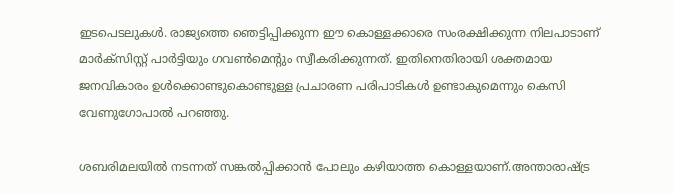ഇടപെടലുകള്‍. രാജ്യത്തെ ഞെട്ടിപ്പിക്കുന്ന ഈ കൊള്ളക്കാരെ സംരക്ഷിക്കുന്ന നിലപാടാണ് മാര്‍ക്‌സിസ്റ്റ് പാര്‍ട്ടിയും ഗവണ്‍മെന്റും സ്വീകരിക്കുന്നത്. ഇതിനെതിരായി ശക്തമായ ജനവികാരം ഉള്‍ക്കൊണ്ടുകൊണ്ടുള്ള പ്രചാരണ പരിപാടികള്‍ ഉണ്ടാകുമെന്നും കെസി വേണുഗോപാല്‍ പറഞ്ഞു.

ശബരിമലയില്‍ നടന്നത് സങ്കല്‍പ്പിക്കാന്‍ പോലും കഴിയാത്ത കൊള്ളയാണ്.അന്താരാഷ്ട്ര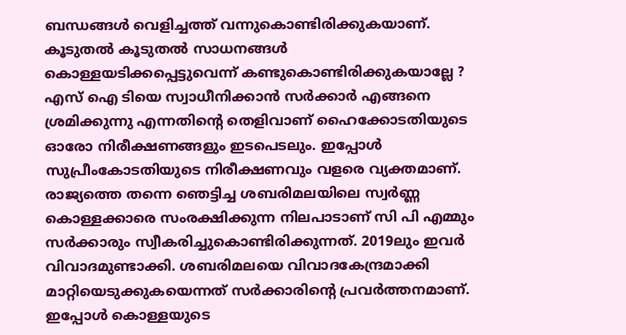ബന്ധങ്ങള്‍ വെളിച്ചത്ത് വന്നുകൊണ്ടിരിക്കുകയാണ്. കൂടുതല്‍ കൂടുതല്‍ സാധനങ്ങള്‍ കൊള്ളയടിക്കപ്പെട്ടുവെന്ന് കണ്ടുകൊണ്ടിരിക്കുകയാല്ലേ ? എസ് ഐ ടിയെ സ്വാധീനിക്കാന്‍ സര്‍ക്കാര്‍ എങ്ങനെ ശ്രമിക്കുന്നു എന്നതിന്റെ തെളിവാണ് ഹൈക്കോടതിയുടെ ഓരോ നിരീക്ഷണങ്ങളും ഇടപെടലും. ഇപ്പോള്‍ സുപ്രീംകോടതിയുടെ നിരീക്ഷണവും വളരെ വ്യക്തമാണ്. രാജ്യത്തെ തന്നെ ഞെട്ടിച്ച ശബരിമലയിലെ സ്വര്‍ണ്ണ കൊള്ളക്കാരെ സംരക്ഷിക്കുന്ന നിലപാടാണ് സി പി എമ്മും സര്‍ക്കാരും സ്വീകരിച്ചുകൊണ്ടിരിക്കുന്നത്. 2019ലും ഇവര്‍ വിവാദമുണ്ടാക്കി. ശബരിമലയെ വിവാദകേന്ദ്രമാക്കി മാറ്റിയെടുക്കുകയെന്നത് സര്‍ക്കാരിന്റെ പ്രവര്‍ത്തനമാണ്. ഇപ്പോള്‍ കൊള്ളയുടെ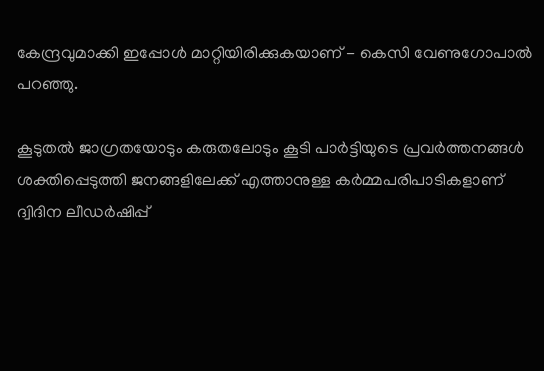കേന്ദ്രവുമാക്കി ഇപ്പോള്‍ മാറ്റിയിരിക്കുകയാണ് - കെസി വേണുഗോപാല്‍ പറഞ്ഞു.

കൂടുതല്‍ ജാഗ്രതയോടും കരുതലോടും കൂടി പാര്‍ട്ടിയുടെ പ്രവര്‍ത്തനങ്ങള്‍ ശക്തിപ്പെടുത്തി ജനങ്ങളിലേക്ക് എത്താനുള്ള കര്‍മ്മപരിപാടികളാണ് ദ്വിദിന ലീഡര്‍ഷിപ്പ്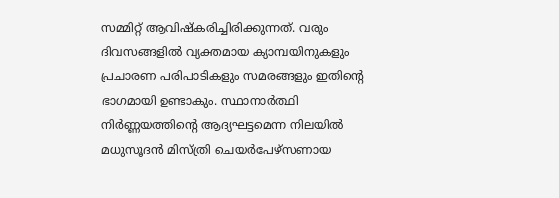സമ്മിറ്റ് ആവിഷ്‌കരിച്ചിരിക്കുന്നത്. വരും ദിവസങ്ങളില്‍ വ്യക്തമായ ക്യാമ്പയിനുകളും പ്രചാരണ പരിപാടികളും സമരങ്ങളും ഇതിന്റെ ഭാഗമായി ഉണ്ടാകും. സ്ഥാനാര്‍ത്ഥി നിര്‍ണ്ണയത്തിന്റെ ആദ്യഘട്ടമെന്ന നിലയില്‍ മധുസൂദന്‍ മിസ്ത്രി ചെയര്‍പേഴ്‌സണായ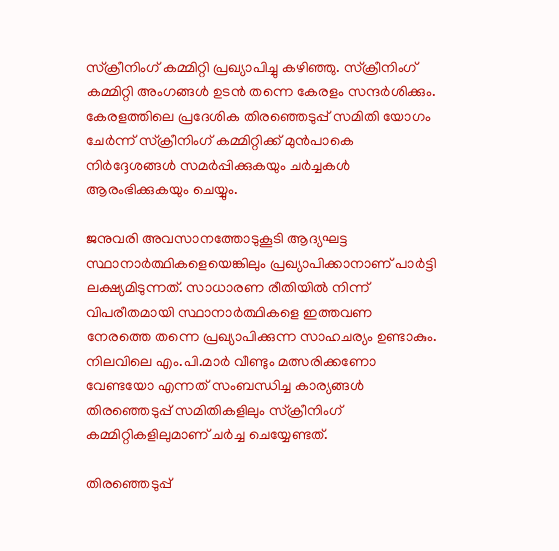സ്‌ക്രീനിംഗ് കമ്മിറ്റി പ്രഖ്യാപിച്ചു കഴിഞ്ഞു. സ്‌ക്രീനിംഗ് കമ്മിറ്റി അംഗങ്ങള്‍ ഉടന്‍ തന്നെ കേരളം സന്ദര്‍ശിക്കും. കേരളത്തിലെ പ്രദേശിക തിരഞ്ഞെടുപ്പ് സമിതി യോഗം ചേര്‍ന്ന് സ്‌ക്രീനിംഗ് കമ്മിറ്റിക്ക് മുന്‍പാകെ നിര്‍ദ്ദേശങ്ങള്‍ സമര്‍പ്പിക്കുകയും ചര്‍ച്ചകള്‍ ആരംഭിക്കുകയും ചെയ്യും.

ജനുവരി അവസാനത്തോടുകൂടി ആദ്യഘട്ട സ്ഥാനാര്‍ത്ഥികളെയെങ്കിലും പ്രഖ്യാപിക്കാനാണ് പാര്‍ട്ടി ലക്ഷ്യമിടുന്നത്. സാധാരണ രീതിയില്‍ നിന്ന് വിപരീതമായി സ്ഥാനാര്‍ത്ഥികളെ ഇത്തവണ നേരത്തെ തന്നെ പ്രഖ്യാപിക്കുന്ന സാഹചര്യം ഉണ്ടാകും. നിലവിലെ എം.പി.മാര്‍ വീണ്ടും മത്സരിക്കണോ വേണ്ടയോ എന്നത് സംബന്ധിച്ച കാര്യങ്ങള്‍ തിരഞ്ഞെടുപ്പ് സമിതികളിലും സ്‌ക്രീനിംഗ് കമ്മിറ്റികളിലുമാണ് ചര്‍ച്ച ചെയ്യേണ്ടത്.

തിരഞ്ഞെടുപ്പ്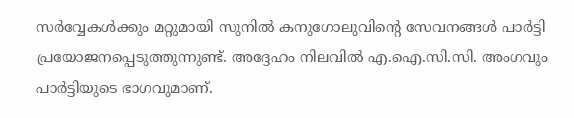സര്‍വ്വേകള്‍ക്കും മറ്റുമായി സുനില്‍ കനുഗോലുവിന്റെ സേവനങ്ങള്‍ പാര്‍ട്ടി പ്രയോജനപ്പെടുത്തുന്നുണ്ട്. അദ്ദേഹം നിലവില്‍ എ.ഐ.സി.സി. അംഗവും പാര്‍ട്ടിയുടെ ഭാഗവുമാണ്.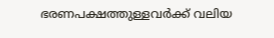ഭരണപക്ഷത്തുള്ളവര്‍ക്ക് വലിയ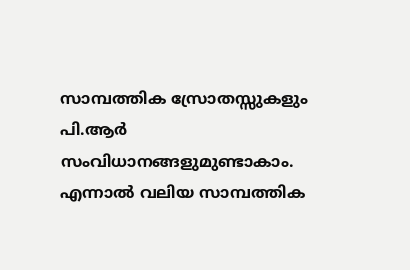സാമ്പത്തിക സ്രോതസ്സുകളും പി.ആര്‍ സംവിധാനങ്ങളുമുണ്ടാകാം. എന്നാല്‍ വലിയ സാമ്പത്തിക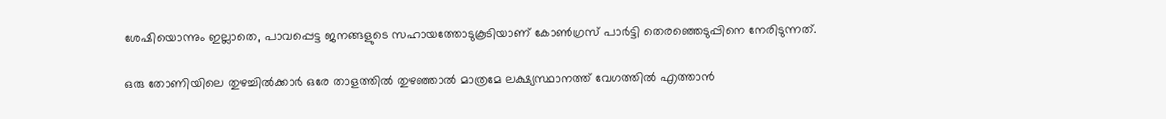ശേഷിയൊന്നും ഇല്ലാതെ, പാവപ്പെട്ട ജനങ്ങളുടെ സഹായത്തോടുകൂടിയാണ് കോണ്‍ഗ്രസ് പാര്‍ട്ടി തെരഞ്ഞെടുപ്പിനെ നേരിടുന്നത്.

ഒരു തോണിയിലെ തുഴച്ചില്‍ക്കാര്‍ ഒരേ താളത്തില്‍ തുഴഞ്ഞാല്‍ മാത്രമേ ലക്ഷ്യസ്ഥാനത്ത് വേഗത്തില്‍ എത്താന്‍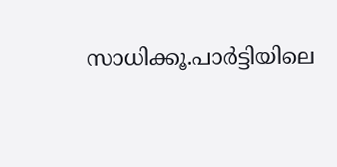സാധിക്കൂ.പാര്‍ട്ടിയിലെ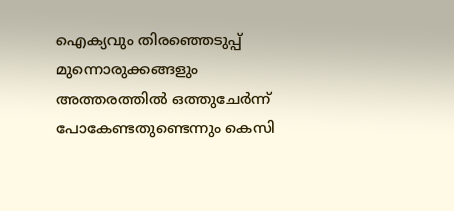ഐക്യവും തിരഞ്ഞെടുപ്പ് മുന്നൊരുക്കങ്ങളും അത്തരത്തില്‍ ഒത്തുചേര്‍ന്ന് പോകേണ്ടതുണ്ടെന്നും കെസി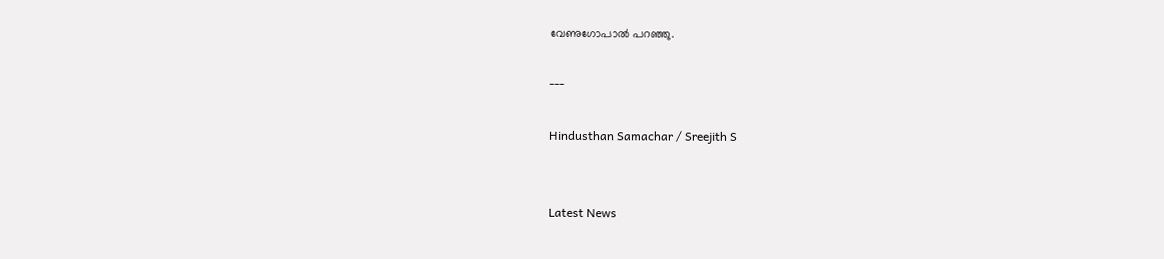വേണുഗോപാല്‍ പറഞ്ഞു.

---

Hindusthan Samachar / Sreejith S


Latest News